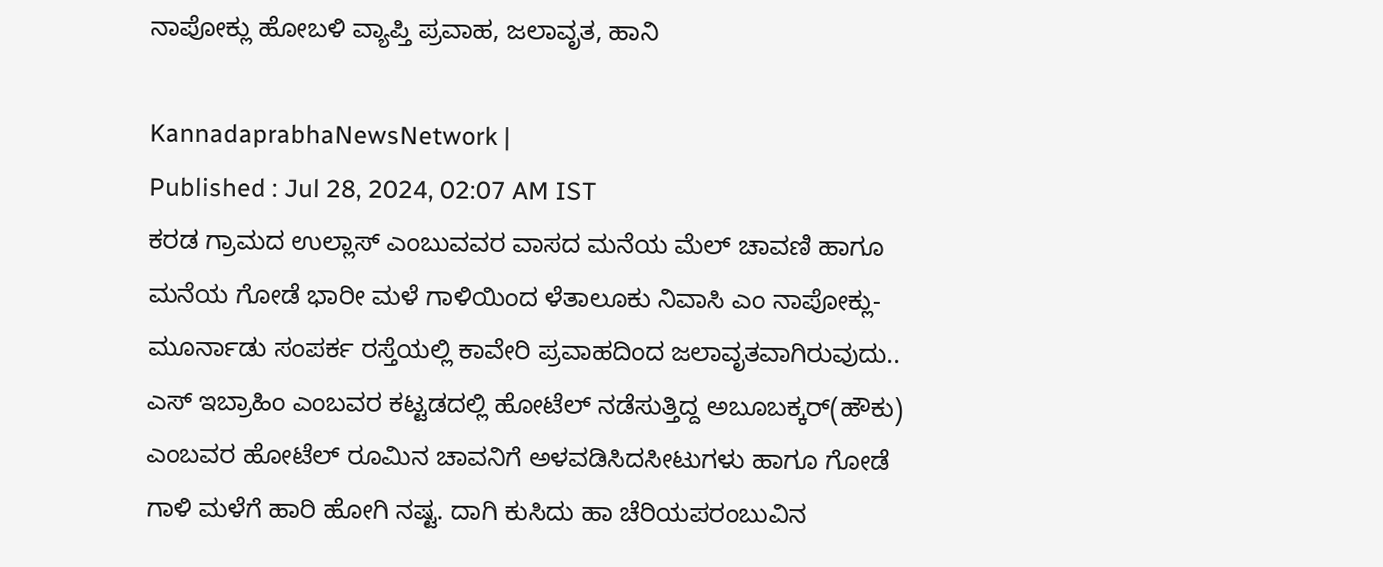ನಾಪೋಕ್ಲು ಹೋಬಳಿ ವ್ಯಾಪ್ತಿ ಪ್ರವಾಹ, ಜಲಾವೃತ, ಹಾನಿ

KannadaprabhaNewsNetwork |
Published : Jul 28, 2024, 02:07 AM IST
ಕರಡ ಗ್ರಾಮದ ಉಲ್ಲಾಸ್ ಎಂಬುವವರ ವಾಸದ ಮನೆಯ ಮೆಲ್ ಚಾವಣಿ ಹಾಗೂ ಮನೆಯ ಗೋಡೆ ಭಾರೀ ಮಳೆ ಗಾಳಿಯಿಂದ ಳೆತಾಲೂಕು ನಿವಾಸಿ ಎಂ ನಾಪೋಕ್ಲು-ಮೂರ್ನಾಡು ಸಂಪರ್ಕ ರಸ್ತೆಯಲ್ಲಿ ಕಾವೇರಿ ಪ್ರವಾಹದಿಂದ ಜಲಾವೃತವಾಗಿರುವುದು.. ಎಸ್ ಇಬ್ರಾಹಿಂ ಎಂಬವರ ಕಟ್ಟಡದಲ್ಲಿ ಹೋಟೆಲ್ ನಡೆಸುತ್ತಿದ್ದ ಅಬೂಬಕ್ಕರ್(ಹೌಕು)  ಎಂಬವರ ಹೋಟೆಲ್ ರೂಮಿನ ಚಾವನಿಗೆ ಅಳವಡಿಸಿದಸೀಟುಗಳು ಹಾಗೂ ಗೋಡೆ ಗಾಳಿ ಮಳೆಗೆ ಹಾರಿ ಹೋಗಿ ನಷ್ಟ. ದಾಗಿ ಕುಸಿದು ಹಾ ಚೆರಿಯಪರಂಬುವಿನ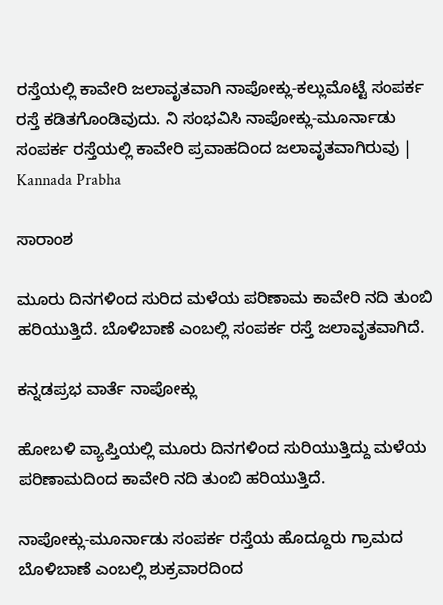ರಸ್ತೆಯಲ್ಲಿ ಕಾವೇರಿ ಜಲಾವೃತವಾಗಿ ನಾಪೋಕ್ಲು-ಕಲ್ಲುಮೊಟ್ಟೆ ಸಂಪರ್ಕ ರಸ್ತೆ ಕಡಿತಗೊಂಡಿವುದು. ನಿ ಸಂಭವಿಸಿ ನಾಪೋಕ್ಲು-ಮೂರ್ನಾಡು ಸಂಪರ್ಕ ರಸ್ತೆಯಲ್ಲಿ ಕಾವೇರಿ ಪ್ರವಾಹದಿಂದ ಜಲಾವೃತವಾಗಿರುವು | Kannada Prabha

ಸಾರಾಂಶ

ಮೂರು ದಿನಗಳಿಂದ ಸುರಿದ ಮಳೆಯ ಪರಿಣಾಮ ಕಾವೇರಿ ನದಿ ತುಂಬಿ ಹರಿಯುತ್ತಿದೆ. ಬೊಳಿಬಾಣೆ ಎಂಬಲ್ಲಿ ಸಂಪರ್ಕ ರಸ್ತೆ ಜಲಾವೃತವಾಗಿದೆ.

ಕನ್ನಡಪ್ರಭ ವಾರ್ತೆ ನಾಪೋಕ್ಲು

ಹೋಬಳಿ ವ್ಯಾಪ್ತಿಯಲ್ಲಿ ಮೂರು ದಿನಗಳಿಂದ ಸುರಿಯುತ್ತಿದ್ದು ಮಳೆಯ ಪರಿಣಾಮದಿಂದ ಕಾವೇರಿ ನದಿ ತುಂಬಿ ಹರಿಯುತ್ತಿದೆ.

ನಾಪೋಕ್ಲು-ಮೂರ್ನಾಡು ಸಂಪರ್ಕ ರಸ್ತೆಯ ಹೊದ್ದೂರು ಗ್ರಾಮದ ಬೊಳಿಬಾಣೆ ಎಂಬಲ್ಲಿ ಶುಕ್ರವಾರದಿಂದ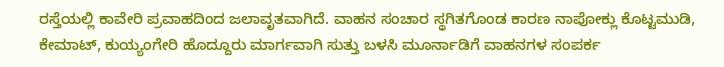ರಸ್ತೆಯಲ್ಲಿ ಕಾವೇರಿ ಪ್ರವಾಹದಿಂದ ಜಲಾವೃತವಾಗಿದೆ. ವಾಹನ ಸಂಚಾರ ಸ್ಥಗಿತಗೊಂಡ ಕಾರಣ ನಾಪೋಕ್ಲು ಕೊಟ್ಟಮುಡಿ, ಕೇಮಾಟ್, ಕುಯ್ಯಂಗೇರಿ ಹೊದ್ದೂರು ಮಾರ್ಗವಾಗಿ ಸುತ್ತು ಬಳಸಿ ಮೂರ್ನಾಡಿಗೆ ವಾಹನಗಳ ಸಂಪರ್ಕ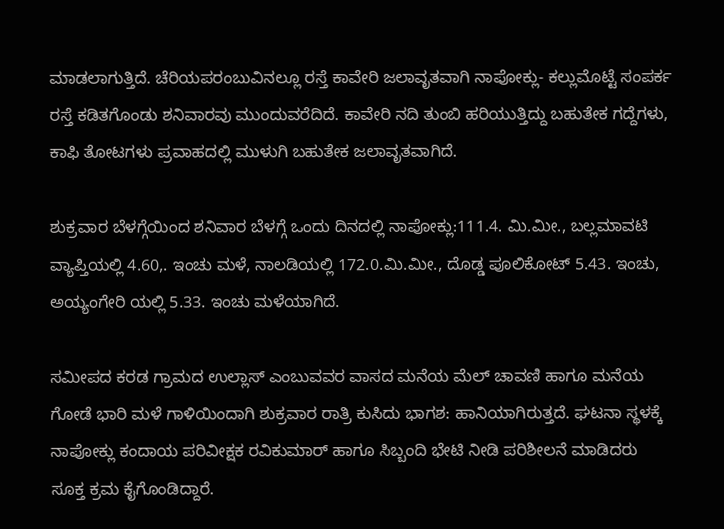ಮಾಡಲಾಗುತ್ತಿದೆ. ಚೆರಿಯಪರಂಬುವಿನಲ್ಲೂ ರಸ್ತೆ ಕಾವೇರಿ ಜಲಾವೃತವಾಗಿ ನಾಪೋಕ್ಲು- ಕಲ್ಲುಮೊಟ್ಟೆ ಸಂಪರ್ಕ ರಸ್ತೆ ಕಡಿತಗೊಂಡು ಶನಿವಾರವು ಮುಂದುವರೆದಿದೆ. ಕಾವೇರಿ ನದಿ ತುಂಬಿ ಹರಿಯುತ್ತಿದ್ದು ಬಹುತೇಕ ಗದ್ದೆಗಳು, ಕಾಫಿ ತೋಟಗಳು ಪ್ರವಾಹದಲ್ಲಿ ಮುಳುಗಿ ಬಹುತೇಕ ಜಲಾವೃತವಾಗಿದೆ.

ಶುಕ್ರವಾರ ಬೆಳಗ್ಗೆಯಿಂದ ಶನಿವಾರ ಬೆಳಗ್ಗೆ ಒಂದು ದಿನದಲ್ಲಿ ನಾಪೋಕ್ಲು:111.4. ಮಿ.ಮೀ., ಬಲ್ಲಮಾವಟಿ ವ್ಯಾಪ್ತಿಯಲ್ಲಿ 4.60,. ಇಂಚು ಮಳೆ, ನಾಲಡಿಯಲ್ಲಿ 172.0.ಮಿ.ಮೀ., ದೊಡ್ಡ ಪೂಲಿಕೋಟ್ 5.43. ಇಂಚು, ಅಯ್ಯಂಗೇರಿ ಯಲ್ಲಿ 5.33. ಇಂಚು ಮಳೆಯಾಗಿದೆ.

ಸಮೀಪದ ಕರಡ ಗ್ರಾಮದ ಉಲ್ಲಾಸ್ ಎಂಬುವವರ ವಾಸದ ಮನೆಯ ಮೆಲ್ ಚಾವಣಿ ಹಾಗೂ ಮನೆಯ ಗೋಡೆ ಭಾರಿ ಮಳೆ ಗಾಳಿಯಿಂದಾಗಿ ಶುಕ್ರವಾರ ರಾತ್ರಿ ಕುಸಿದು ಭಾಗಶ: ಹಾನಿಯಾಗಿರುತ್ತದೆ. ಘಟನಾ ಸ್ಥಳಕ್ಕೆ ನಾಪೋಕ್ಲು ಕಂದಾಯ ಪರಿವೀಕ್ಷಕ ರವಿಕುಮಾರ್ ಹಾಗೂ ಸಿಬ್ಬಂದಿ ಭೇಟಿ ನೀಡಿ ಪರಿಶೀಲನೆ ಮಾಡಿದರು ಸೂಕ್ತ ಕ್ರಮ ಕೈಗೊಂಡಿದ್ದಾರೆ.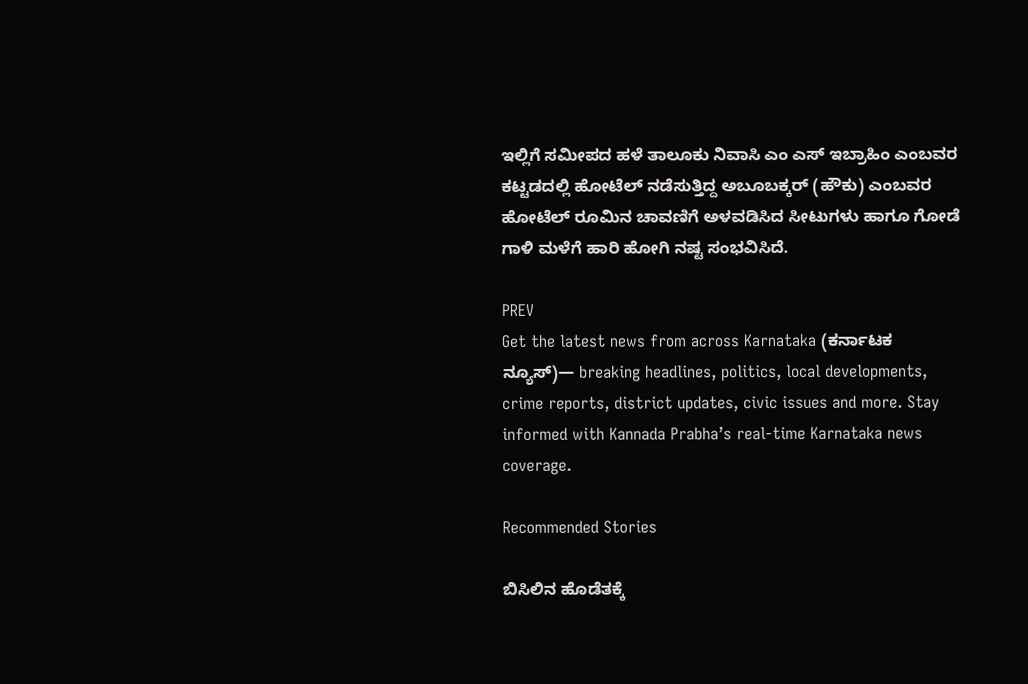ಇಲ್ಲಿಗೆ ಸಮೀಪದ ಹಳೆ ತಾಲೂಕು ನಿವಾಸಿ ಎಂ ಎಸ್ ಇಬ್ರಾಹಿಂ ಎಂಬವರ ಕಟ್ಟಡದಲ್ಲಿ ಹೋಟೆಲ್ ನಡೆಸುತ್ತಿದ್ದ ಅಬೂಬಕ್ಕರ್ (ಹೌಕು) ಎಂಬವರ ಹೋಟೆಲ್ ರೂಮಿನ ಚಾವಣಿಗೆ ಅಳವಡಿಸಿದ ಸೀಟುಗಳು ಹಾಗೂ ಗೋಡೆ ಗಾಳಿ ಮಳೆಗೆ ಹಾರಿ ಹೋಗಿ ನಷ್ಟ ಸಂಭವಿಸಿದೆ.

PREV
Get the latest news from across Karnataka (ಕರ್ನಾಟಕ ನ್ಯೂಸ್)— breaking headlines, politics, local developments, crime reports, district updates, civic issues and more. Stay informed with Kannada Prabha’s real‑time Karnataka news coverage.

Recommended Stories

ಬಿಸಿಲಿನ ಹೊಡೆತಕ್ಕೆ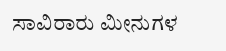ಸಾವಿರಾರು ಮೀನುಗಳ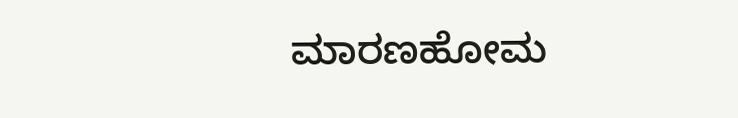ಮಾರಣಹೋಮ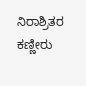ನಿರಾಶ್ರಿತರ ಕಣ್ಣೀರು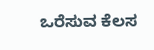ಒರೆಸುವ ಕೆಲಸ